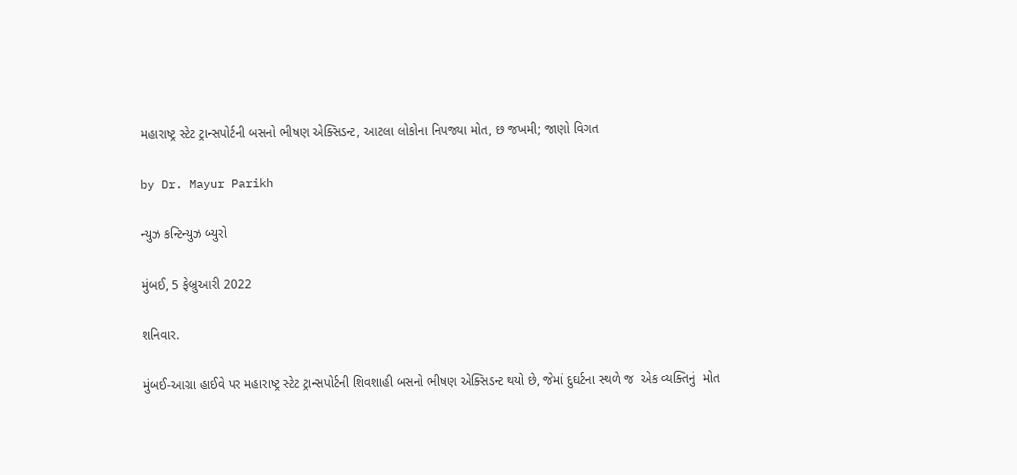મહારાષ્ટ્ર સ્ટેટ ટ્રાન્સપોર્ટની બસનો ભીષણ એક્સિડન્ટ, આટલા લોકોના નિપજ્યા મોત, છ જખમી; જાણો વિગત

by Dr. Mayur Parikh

ન્યુઝ કન્ટિન્યુઝ બ્યુરો

મુંબઈ, 5 ફેબ્રુઆરી 2022

શનિવાર.

મુંબઈ-આગ્રા હાઈવે પર મહારાષ્ટ્ર સ્ટેટ ટ્રાન્સપોર્ટની શિવશાહી બસનો ભીષણ એક્સિડન્ટ થયો છે, જેમાં દુઘર્ટના સ્થળે જ  એક વ્યક્તિનું  મોત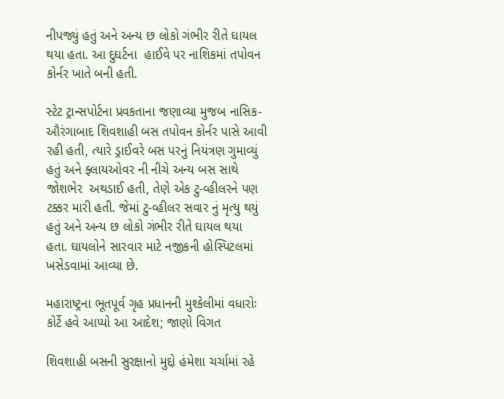નીપજ્યું હતું અને અન્ય છ લોકો ગંભીર રીતે ઘાયલ થયા હતા. આ દુઘર્ટના  હાઈવે પર નાશિકમાં તપોવન કોર્નર ખાતે બની હતી.

સ્ટેટ ટ્રાન્સપોર્ટના પ્રવકતાના જણાવ્યા મુજબ નાસિક-ઔરંગાબાદ શિવશાહી બસ તપોવન કોર્નર પાસે આવી રહી હતી, ત્યારે ડ્રાઈવરે બસ પરનું નિયંત્રણ ગુમાવ્યું હતું અને ફ્લાયઓવર ની નીચે અન્ય બસ સાથે જોશભેર  અથડાઈ હતી, તેણે એક ટુ-વ્હીલરને પણ ટક્કર મારી હતી. જેમાં ટુ-વ્હીલર સવાર નું મૃત્યુ થયું હતું અને અન્ય છ લોકો ગંભીર રીતે ઘાયલ થયા હતા. ઘાયલોને સારવાર માટે નજીકની હોસ્પિટલમાં ખસેડવામાં આવ્યા છે.

મહારાષ્ટ્રના ભૂતપૂર્વ ગૃહ પ્રધાનની મુશ્કેલીમાં વધારોઃ કોર્ટે હવે આપ્યો આ આદેશ; જાણો વિગત

શિવશાહી બસની સુરક્ષાનો મુદ્દો હંમેશા ચર્ચામાં રહે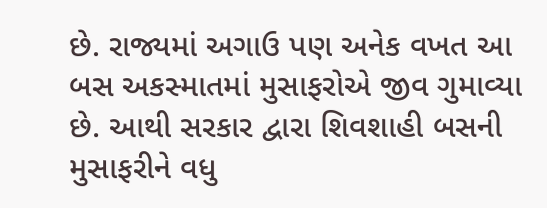છે. રાજ્યમાં અગાઉ પણ અનેક વખત આ બસ અકસ્માતમાં મુસાફરોએ જીવ ગુમાવ્યા છે. આથી સરકાર દ્વારા શિવશાહી બસની મુસાફરીને વધુ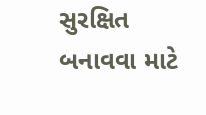સુરક્ષિત બનાવવા માટે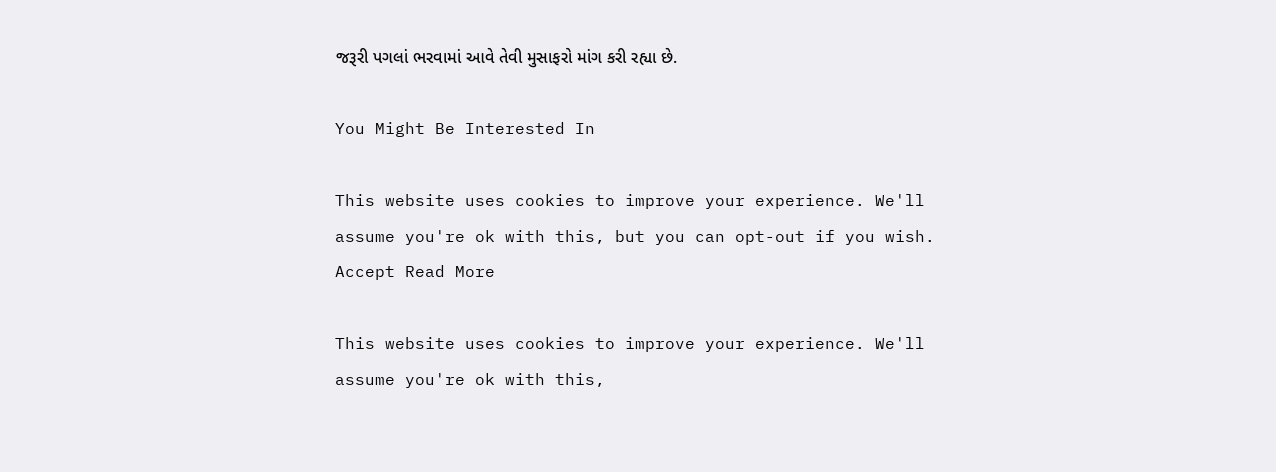જરૂરી પગલાં ભરવામાં આવે તેવી મુસાફરો માંગ કરી રહ્યા છે.

You Might Be Interested In

This website uses cookies to improve your experience. We'll assume you're ok with this, but you can opt-out if you wish. Accept Read More

This website uses cookies to improve your experience. We'll assume you're ok with this,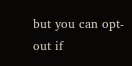but you can opt-out if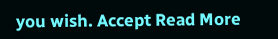you wish. Accept Read More